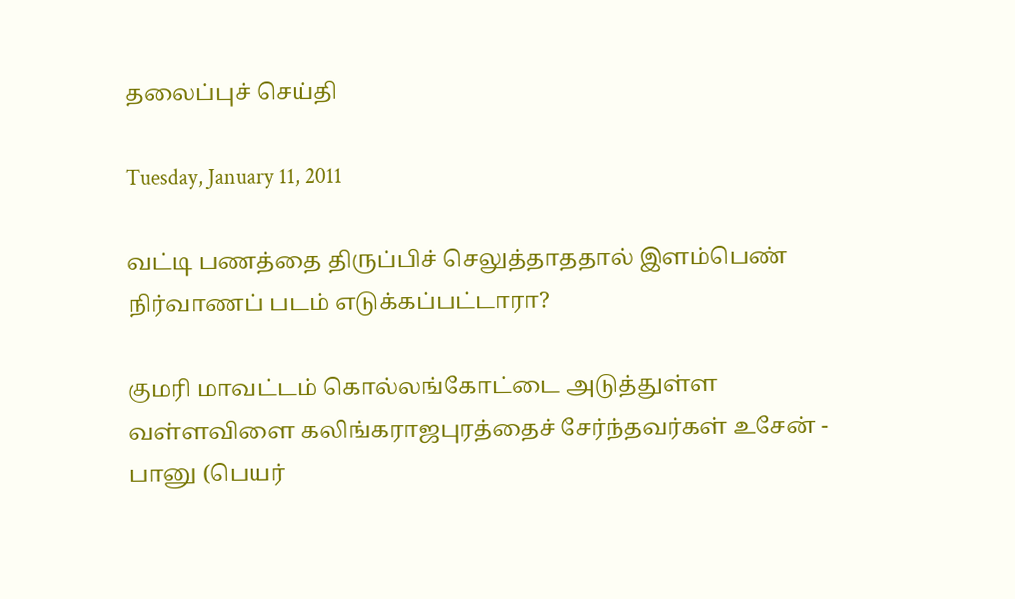தலைப்புச் செய்தி

Tuesday, January 11, 2011

வட்டி பணத்தை திருப்பிச் செலுத்தாததால் இளம்பெண் நிர்வாணப் படம் எடுக்கப்பட்டாரா?

குமரி மாவட்டம் கொல்லங்கோட்டை அடுத்துள்ள வள்ளவிளை கலிங்கராஜபுரத்தைச் சேர்ந்தவர்கள் உசேன் - பானு (பெயர்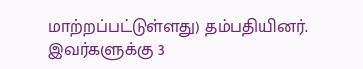மாற்றப்பட்டுள்ளது) தம்பதியினர். இவர்களுக்கு 3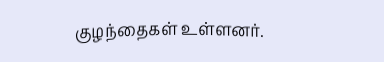குழந்தைகள் உள்ளனர்.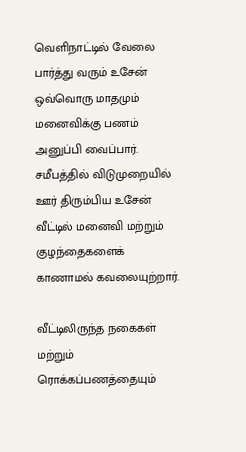வெளிநாட்டில் வேலை பார்த்து வரும் உசேன் ஒவ்வொரு மாதமும் மனைவிக்கு பணம் அனுப்பி வைப்பார். சமீபத்தில் விடுமுறையில் ஊர் திரும்பிய உசேன் வீட்டில் மனைவி மற்றும் குழந்தைகளைக் காணாமல் கவலையுற்றார்.

வீட்டிலிருந்த நகைகள் மற்றும் ரொக்கப்பணத்தையும்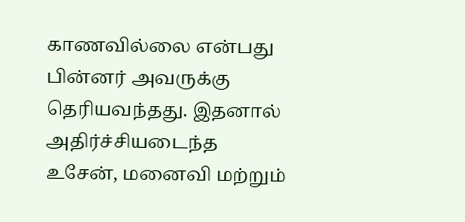காணவில்லை என்பது பின்னர் அவருக்கு தெரியவந்தது. இதனால் அதிர்ச்சியடைந்த உசேன், மனைவி மற்றும்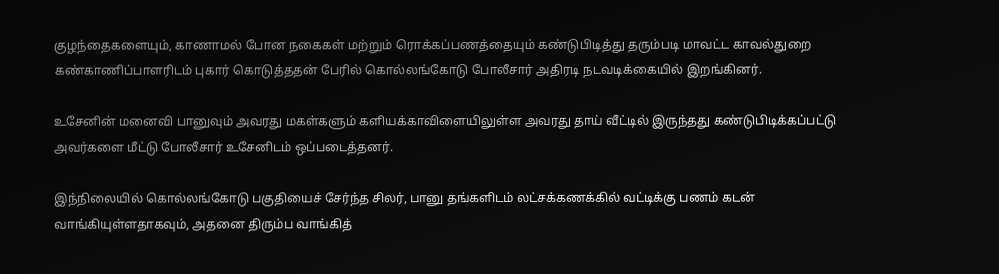குழந்தைகளையும், காணாமல் போன நகைகள் மற்றும் ரொக்கப்பணத்தையும் கண்டுபிடித்து தரும்படி மாவட்ட காவல்துறை கண்காணிப்பாளரிடம் புகார் கொடுத்ததன் பேரில் கொல்லங்கோடு போலீசார் அதிரடி நடவடிக்கையில் இறங்கினர்.

உசேனின் மனைவி பானுவும் அவரது மகள்களும் களியக்காவிளையிலுள்ள அவரது தாய் வீட்டில் இருந்தது கண்டுபிடிக்கப்பட்டு அவர்களை மீட்டு போலீசார் உசேனிடம் ஒப்படைத்தனர்.

இந்நிலையில் கொல்லங்கோடு பகுதியைச் சேர்ந்த சிலர், பானு தங்களிடம் லட்சக்கணக்கில் வட்டிக்கு பணம் கடன் வாங்கியுள்ளதாகவும், அதனை திரும்ப வாங்கித்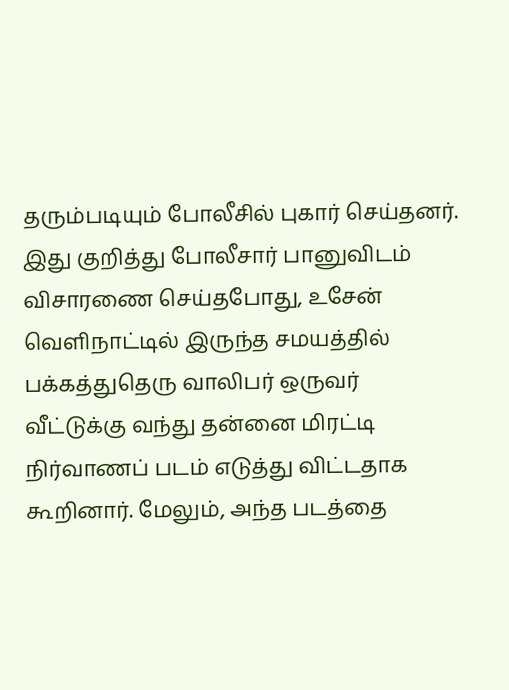தரும்படியும் போலீசில் புகார் செய்தனர். இது குறித்து போலீசார் பானுவிடம் விசாரணை செய்தபோது, உசேன் வெளிநாட்டில் இருந்த சமயத்தில் பக்கத்துதெரு வாலிபர் ஒருவர் வீட்டுக்கு வந்து தன்னை மிரட்டி நிர்வாணப் படம் எடுத்து விட்டதாக கூறினார். மேலும், அந்த படத்தை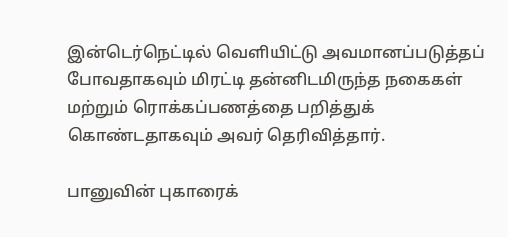இன்டெர்நெட்டில் வெளியிட்டு அவமானப்படுத்தப் போவதாகவும் மிரட்டி தன்னிடமிருந்த நகைகள் மற்றும் ரொக்கப்பணத்தை பறித்துக் கொண்டதாகவும் அவர் தெரிவித்தார்.

பானுவின் புகாரைக்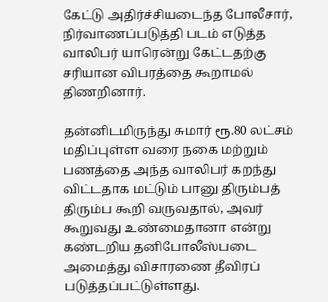கேட்டு அதிர்ச்சியடைந்த போலீசார், நிர்வாணப்படுத்தி படம் எடுத்த வாலிபர் யாரென்று கேட்டதற்கு சரியான விபரத்தை கூறாமல் திணறினார்.

தன்னிடமிருந்து சுமார் ரூ.80 லட்சம் மதிப்புள்ள வரை நகை மற்றும் பணத்தை அந்த வாலிபர் கறந்து விட்டதாக மட்டும் பானு திரும்பத் திரும்ப கூறி வருவதால், அவர் கூறுவது உண்மைதானா என்று கண்டறிய தனிபோலீஸ்படை அமைத்து விசாரணை தீவிரப் படுத்தப்பட்டுள்ளது.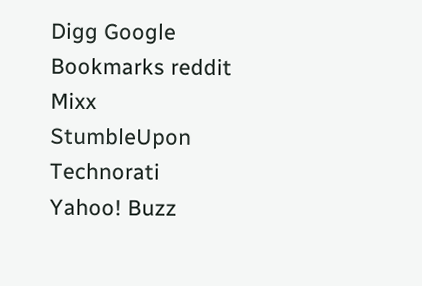Digg Google Bookmarks reddit Mixx StumbleUpon Technorati Yahoo! Buzz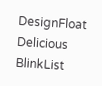DesignFloat Delicious BlinkList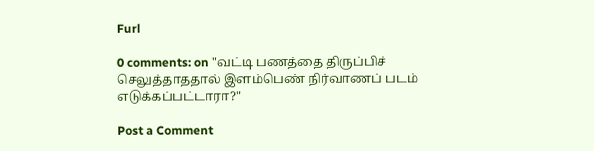Furl

0 comments: on "வட்டி பணத்தை திருப்பிச் செலுத்தாததால் இளம்பெண் நிர்வாணப் படம் எடுக்கப்பட்டாரா?"

Post a Comment